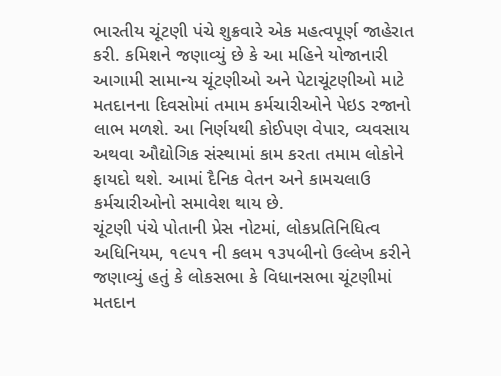ભારતીય ચૂંટણી પંચે શુક્રવારે એક મહત્વપૂર્ણ જાહેરાત કરી. કમિશને જણાવ્યું છે કે આ મહિને યોજાનારી આગામી સામાન્ય ચૂંટણીઓ અને પેટાચૂંટણીઓ માટે મતદાનના દિવસોમાં તમામ કર્મચારીઓને પેઇડ રજાનો લાભ મળશે. આ નિર્ણયથી કોઈપણ વેપાર, વ્યવસાય અથવા ઔદ્યોગિક સંસ્થામાં કામ કરતા તમામ લોકોને ફાયદો થશે. આમાં દૈનિક વેતન અને કામચલાઉ કર્મચારીઓનો સમાવેશ થાય છે.
ચૂંટણી પંચે પોતાની પ્રેસ નોટમાં, લોકપ્રતિનિધિત્વ અધિનિયમ, ૧૯૫૧ ની કલમ ૧૩૫બીનો ઉલ્લેખ કરીને જણાવ્યું હતું કે લોકસભા કે વિધાનસભા ચૂંટણીમાં મતદાન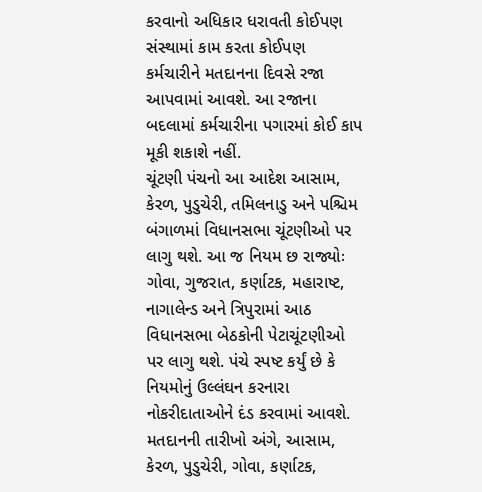કરવાનો અધિકાર ધરાવતી કોઈપણ સંસ્થામાં કામ કરતા કોઈપણ કર્મચારીને મતદાનના દિવસે રજા આપવામાં આવશે. આ રજાના બદલામાં કર્મચારીના પગારમાં કોઈ કાપ મૂકી શકાશે નહીં.
ચૂંટણી પંચનો આ આદેશ આસામ, કેરળ, પુડુચેરી, તમિલનાડુ અને પશ્ચિમ બંગાળમાં વિધાનસભા ચૂંટણીઓ પર લાગુ થશે. આ જ નિયમ છ રાજ્યોઃ ગોવા, ગુજરાત, કર્ણાટક, મહારાષ્ટ, નાગાલેન્ડ અને ત્રિપુરામાં આઠ વિધાનસભા બેઠકોની પેટાચૂંટણીઓ પર લાગુ થશે. પંચે સ્પષ્ટ કર્યું છે કે નિયમોનું ઉલ્લંઘન કરનારા નોકરીદાતાઓને દંડ કરવામાં આવશે.
મતદાનની તારીખો અંગે, આસામ, કેરળ, પુડુચેરી, ગોવા, કર્ણાટક,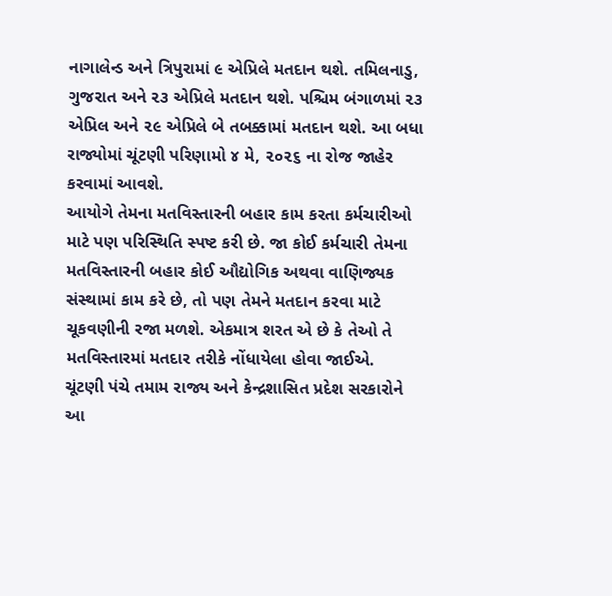નાગાલેન્ડ અને ત્રિપુરામાં ૯ એપ્રિલે મતદાન થશે. તમિલનાડુ, ગુજરાત અને ૨૩ એપ્રિલે મતદાન થશે. પશ્ચિમ બંગાળમાં ૨૩ એપ્રિલ અને ૨૯ એપ્રિલે બે તબક્કામાં મતદાન થશે. આ બધા રાજ્યોમાં ચૂંટણી પરિણામો ૪ મે, ૨૦૨૬ ના રોજ જાહેર કરવામાં આવશે.
આયોગે તેમના મતવિસ્તારની બહાર કામ કરતા કર્મચારીઓ માટે પણ પરિસ્થિતિ સ્પષ્ટ કરી છે. જા કોઈ કર્મચારી તેમના મતવિસ્તારની બહાર કોઈ ઔદ્યોગિક અથવા વાણિજ્યક સંસ્થામાં કામ કરે છે, તો પણ તેમને મતદાન કરવા માટે ચૂકવણીની રજા મળશે. એકમાત્ર શરત એ છે કે તેઓ તે મતવિસ્તારમાં મતદાર તરીકે નોંધાયેલા હોવા જાઈએ.
ચૂંટણી પંચે તમામ રાજ્ય અને કેન્દ્રશાસિત પ્રદેશ સરકારોને આ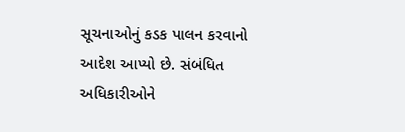સૂચનાઓનું કડક પાલન કરવાનો આદેશ આપ્યો છે. સંબંધિત અધિકારીઓને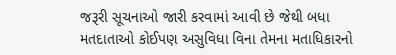જરૂરી સૂચનાઓ જારી કરવામાં આવી છે જેથી બધા મતદાતાઓ કોઈપણ અસુવિધા વિના તેમના મતાધિકારનો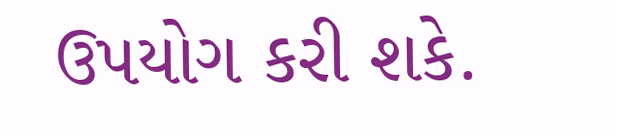ઉપયોગ કરી શકે.